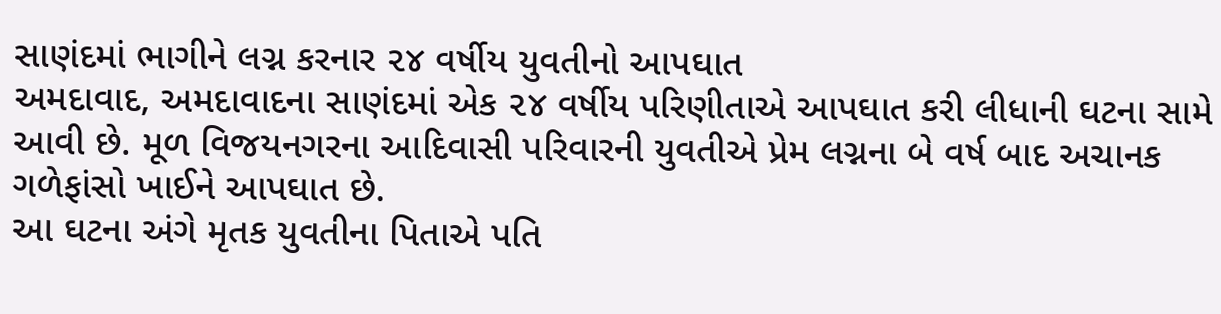સાણંદમાં ભાગીને લગ્ન કરનાર ૨૪ વર્ષીય યુવતીનો આપઘાત
અમદાવાદ, અમદાવાદના સાણંદમાં એક ૨૪ વર્ષીય પરિણીતાએ આપઘાત કરી લીધાની ઘટના સામે આવી છે. મૂળ વિજયનગરના આદિવાસી પરિવારની યુવતીએ પ્રેમ લગ્નના બે વર્ષ બાદ અચાનક ગળેફાંસો ખાઈને આપઘાત છે.
આ ઘટના અંગે મૃતક યુવતીના પિતાએ પતિ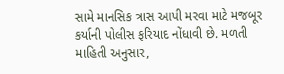સામે માનસિક ત્રાસ આપી મરવા માટે મજબૂર કર્યાની પોલીસ ફરિયાદ નોંધાવી છે. મળતી માહિતી અનુસાર,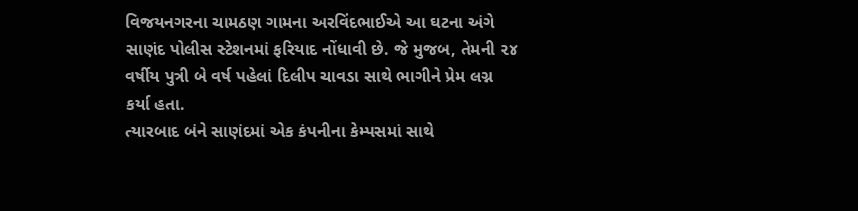વિજયનગરના ચામઠણ ગામના અરવિંદભાઈએ આ ઘટના અંગે સાણંદ પોલીસ સ્ટેશનમાં ફરિયાદ નોંધાવી છે. જે મુજબ, તેમની ૨૪ વર્ષીય પુત્રી બે વર્ષ પહેલાં દિલીપ ચાવડા સાથે ભાગીને પ્રેમ લગ્ન કર્યા હતા.
ત્યારબાદ બંને સાણંદમાં એક કંપનીના કેમ્પસમાં સાથે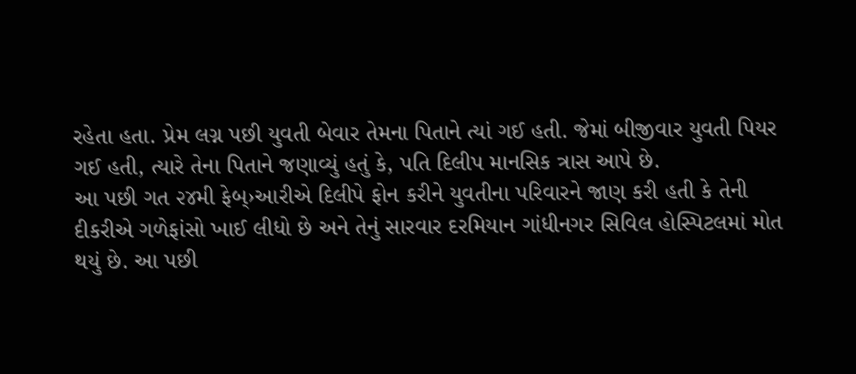રહેતા હતા. પ્રેમ લગ્ન પછી યુવતી બેવાર તેમના પિતાને ત્યાં ગઈ હતી. જેમાં બીજીવાર યુવતી પિયર ગઈ હતી, ત્યારે તેના પિતાને જણાવ્યું હતું કે, પતિ દિલીપ માનસિક ત્રાસ આપે છે.
આ પછી ગત ૨૪મી ફેબ્›આરીએ દિલીપે ફોન કરીને યુવતીના પરિવારને જાણ કરી હતી કે તેની દીકરીએ ગળેફાંસો ખાઈ લીધો છે અને તેનું સારવાર દરમિયાન ગાંધીનગર સિવિલ હોસ્પિટલમાં મોત થયું છે. આ પછી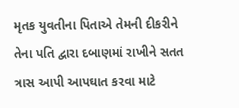મૃતક યુવતીના પિતાએ તેમની દીકરીને તેના પતિ દ્વારા દબાણમાં રાખીને સતત ત્રાસ આપી આપઘાત કરવા માટે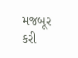મજબૂર કરી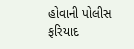હોવાની પોલીસ ફરિયાદ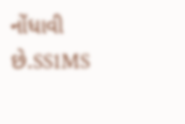નોંધાવી છે.SS1MS